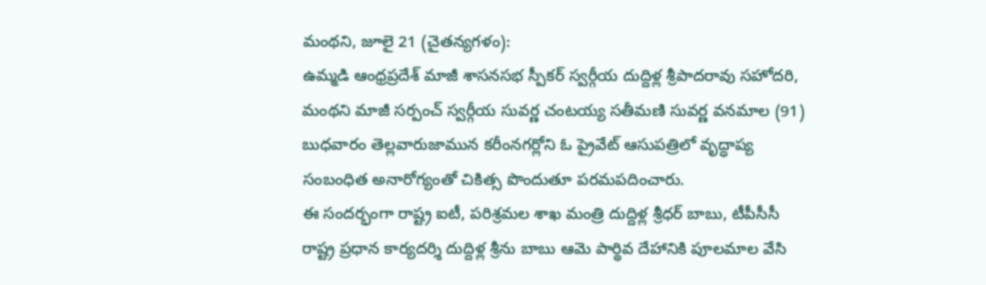మంథని, జూలై 21 (చైతన్యగళం):
ఉమ్మడి ఆంధ్రప్రదేశ్ మాజీ శాసనసభ స్పీకర్ స్వర్గీయ దుద్దిళ్ల శ్రీపాదరావు సహోదరి, మంథని మాజీ సర్పంచ్ స్వర్గీయ సువర్ణ చంటయ్య సతీమణి సువర్ణ వనమాల (91) బుధవారం తెల్లవారుజామున కరీంనగర్లోని ఓ ప్రైవేట్ ఆసుపత్రిలో వృద్ధాప్య సంబంధిత అనారోగ్యంతో చికిత్స పొందుతూ పరమపదించారు.
ఈ సందర్భంగా రాష్ట్ర ఐటీ, పరిశ్రమల శాఖ మంత్రి దుద్దిళ్ల శ్రీధర్ బాబు, టీపీసీసీ రాష్ట్ర ప్రధాన కార్యదర్శి దుద్దిళ్ల శ్రీను బాబు ఆమె పార్థివ దేహానికి పూలమాల వేసి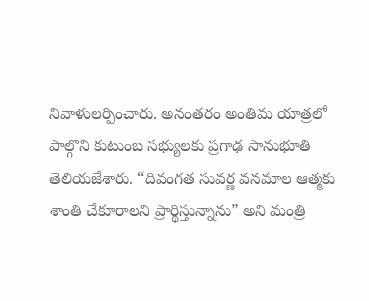నివాళులర్పించారు. అనంతరం అంతిమ యాత్రలో పాల్గొని కుటుంబ సభ్యులకు ప్రగాఢ సానుభూతి తెలియజేశారు. “దివంగత సువర్ణ వనమాల ఆత్మకు శాంతి చేకూరాలని ప్రార్థిస్తున్నాను” అని మంత్రి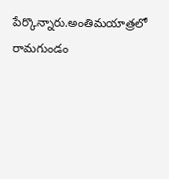పేర్కొన్నారు.అంతిమయాత్రలో రామగుండం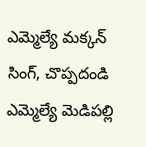ఎమ్మెల్యే మక్కన్ సింగ్, చొప్పదండి ఎమ్మెల్యే మెడిపల్లి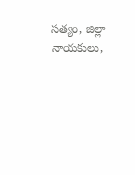సత్యం, జిల్లా నాయకులు,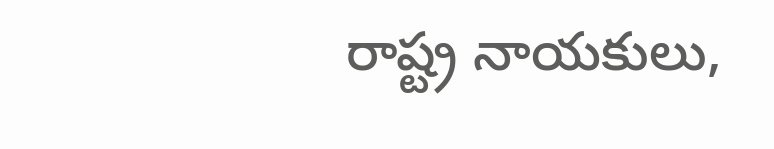రాష్ట్ర నాయకులు,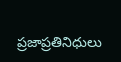ప్రజాప్రతినిధులు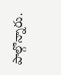పాల్గొన్నారు.